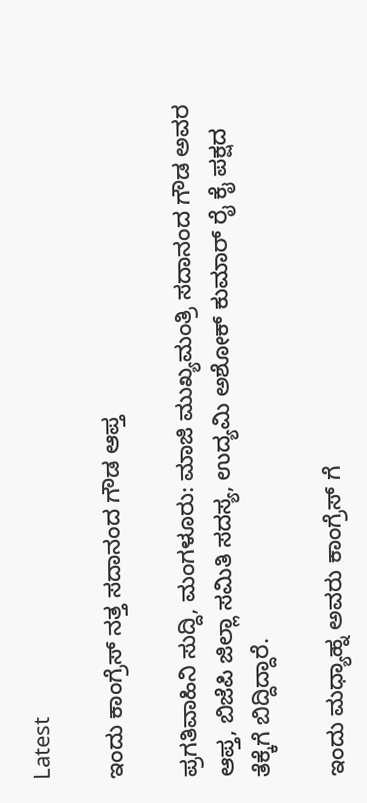Latest

ಇಂದು ಕಾಂಗ್ರೆಸ್ ನತ್ತ ಸದಾನಂದ ಗೌಡ ಆಪ್ತ

ಪ್ರಗತಿವಾಹಿನಿ ಸುದ್ದಿ, ಮಂಗಳೂರು: ಮಾಜಿ ಮುಖ್ಯಮಂತ್ರಿ ಸದಾನಂದ ಗೌಡ ಅವರ ಆಪ್ತ, ಬಿಜೆಪಿ ಜಿಲ್ಲಾ ಸಮಿತಿ ಸದಸ್ಯ, ಉದ್ಯಮಿ ಅಶೋಕ್ ಕುಮಾರ್ ರೈ ಕೈ ಪಕ್ಷದ ತೆಕ್ಕೆಗೆ ಬಿದ್ದಿದ್ದಾರೆ.

ಇಂದು ಮಧ್ಯಾಹ್ನ ಅವರು ಕಾಂಗ್ರೆಸ್ ಗೆ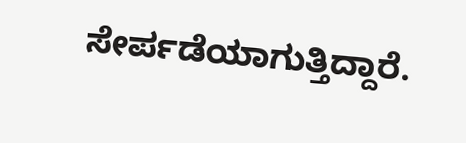ಸೇರ್ಪಡೆಯಾಗುತ್ತಿದ್ದಾರೆ.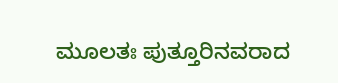ಮೂಲತಃ ಪುತ್ತೂರಿನವರಾದ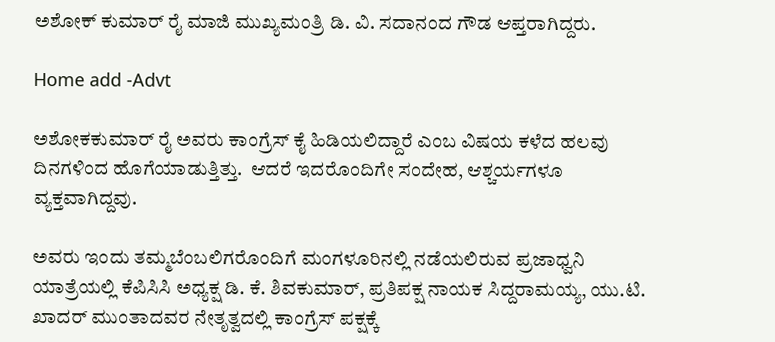ಅಶೋಕ್ ಕುಮಾರ್ ರೈ ಮಾಜಿ ಮುಖ್ಯಮಂತ್ರಿ ಡಿ. ವಿ. ಸದಾನಂದ ಗೌಡ ಆಪ್ತರಾಗಿದ್ದರು.

Home add -Advt

ಅಶೋಕಕುಮಾರ್ ರೈ ಅವರು ಕಾಂಗ್ರೆಸ್ ಕೈ ಹಿಡಿಯಲಿದ್ದಾರೆ ಎಂಬ ವಿಷಯ ಕಳೆದ ಹಲವು ದಿನಗಳಿಂದ ಹೊಗೆಯಾಡುತ್ತಿತ್ತು.  ಆದರೆ ಇದರೊಂದಿಗೇ ಸಂದೇಹ, ಆಶ್ಚರ್ಯಗಳೂ ವ್ಯಕ್ತವಾಗಿದ್ದವು.

ಅವರು ಇಂದು ತಮ್ಮಬೆಂಬಲಿಗರೊಂದಿಗೆ ಮಂಗಳೂರಿನಲ್ಲಿ ನಡೆಯಲಿರುವ ಪ್ರಜಾಧ್ವನಿ ಯಾತ್ರೆಯಲ್ಲಿ ಕೆಪಿಸಿಸಿ ಅಧ್ಯಕ್ಷ ಡಿ. ಕೆ. ಶಿವಕುಮಾರ್, ಪ್ರತಿಪಕ್ಷ ನಾಯಕ ಸಿದ್ದರಾಮಯ್ಯ, ಯು.ಟಿ. ಖಾದರ್ ಮುಂತಾದವರ ನೇತೃತ್ವದಲ್ಲಿ ಕಾಂಗ್ರೆಸ್ ಪಕ್ಷಕ್ಕೆ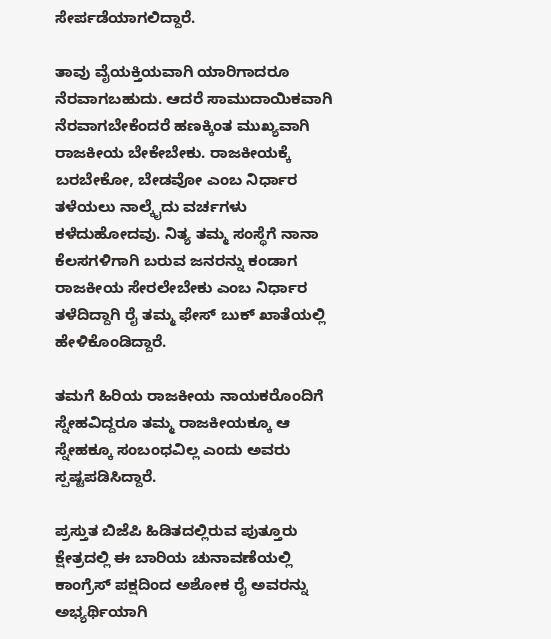ಸೇರ್ಪಡೆಯಾಗಲಿದ್ದಾರೆ.

ತಾವು ವೈಯಕ್ತಿಯವಾಗಿ ಯಾರಿಗಾದರೂ ನೆರವಾಗಬಹುದು. ಆದರೆ ಸಾಮುದಾಯಿಕವಾಗಿ ನೆರವಾಗಬೇಕೆಂದರೆ ಹಣಕ್ಕಿಂತ ಮುಖ್ಯವಾಗಿ ರಾಜಕೀಯ ಬೇಕೇಬೇಕು. ರಾಜಕೀಯಕ್ಕೆ ಬರಬೇಕೋ, ಬೇಡವೋ ಎಂಬ ನಿರ್ಧಾರ ತಳೆಯಲು ನಾಲ್ಕೈದು ವರ್ಚಗಳು ಕಳೆದುಹೋದವು. ನಿತ್ಯ ತಮ್ಮ ಸಂಸ್ಥೆಗೆ ನಾನಾ ಕೆಲಸಗಳಿಗಾಗಿ ಬರುವ ಜನರನ್ನು ಕಂಡಾಗ ರಾಜಕೀಯ ಸೇರಲೇಬೇಕು ಎಂಬ ನಿರ್ಧಾರ ತಳೆದಿದ್ದಾಗಿ ರೈ ತಮ್ಮ ಫೇಸ್ ಬುಕ್ ಖಾತೆಯಲ್ಲಿ ಹೇಳಿಕೊಂಡಿದ್ದಾರೆ.

ತಮಗೆ ಹಿರಿಯ ರಾಜಕೀಯ ನಾಯಕರೊಂದಿಗೆ ಸ್ನೇಹವಿದ್ದರೂ ತಮ್ಮ ರಾಜಕೀಯಕ್ಕೂ ಆ ಸ್ನೇಹಕ್ಕೂ ಸಂಬಂಧವಿಲ್ಲ ಎಂದು ಅವರು ಸ್ಪಷ್ಟಪಡಿಸಿದ್ದಾರೆ.

ಪ್ರಸ್ತುತ ಬಿಜೆಪಿ ಹಿಡಿತದಲ್ಲಿರುವ ಪುತ್ತೂರು ಕ್ಷೇತ್ರದಲ್ಲಿ ಈ ಬಾರಿಯ ಚುನಾವಣೆಯಲ್ಲಿ ಕಾಂಗ್ರೆಸ್ ಪಕ್ಷದಿಂದ ಅಶೋಕ ರೈ ಅವರನ್ನು ಅಭ್ಯರ್ಥಿಯಾಗಿ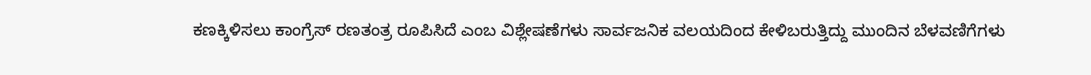ಕಣಕ್ಕಿಳಿಸಲು ಕಾಂಗ್ರೆಸ್ ರಣತಂತ್ರ ರೂಪಿಸಿದೆ ಎಂಬ ವಿಶ್ಲೇಷಣೆಗಳು ಸಾರ್ವಜನಿಕ ವಲಯದಿಂದ ಕೇಳಿಬರುತ್ತಿದ್ದು ಮುಂದಿನ ಬೆಳವಣಿಗೆಗಳು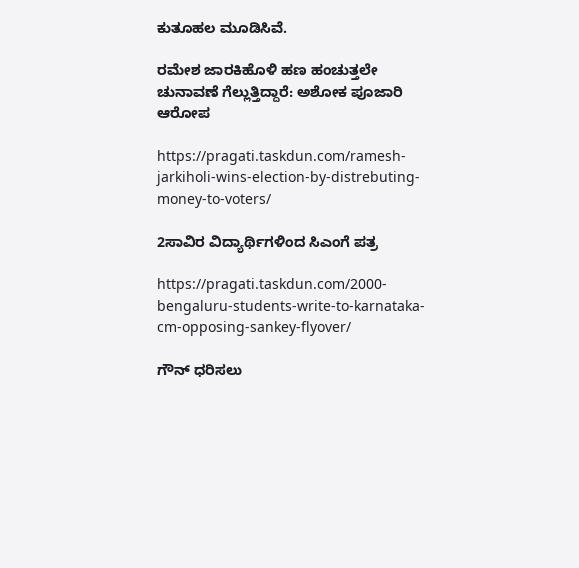ಕುತೂಹಲ ಮೂಡಿಸಿವೆ.

ರಮೇಶ ಜಾರಕಿಹೊಳಿ ಹಣ ಹಂಚುತ್ತಲೇ ಚುನಾವಣೆ ಗೆಲ್ಲುತ್ತಿದ್ದಾರೆ: ಅಶೋಕ ಪೂಜಾರಿ ಆರೋಪ

https://pragati.taskdun.com/ramesh-jarkiholi-wins-election-by-distrebuting-money-to-voters/

2ಸಾವಿರ ವಿದ್ಯಾರ್ಥಿಗಳಿಂದ ಸಿಎಂಗೆ ಪತ್ರ

https://pragati.taskdun.com/2000-bengaluru-students-write-to-karnataka-cm-opposing-sankey-flyover/

ಗೌನ್ ಧರಿಸಲು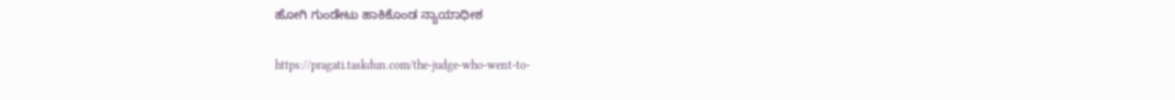ಹೋಗಿ ಗುಂಡೇಟು ಹಾಕಿಕೊಂಡ ನ್ಯಾಯಾಧೀಶ

https://pragati.taskdun.com/the-judge-who-went-to-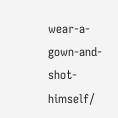wear-a-gown-and-shot-himself/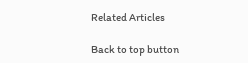Related Articles

Back to top button